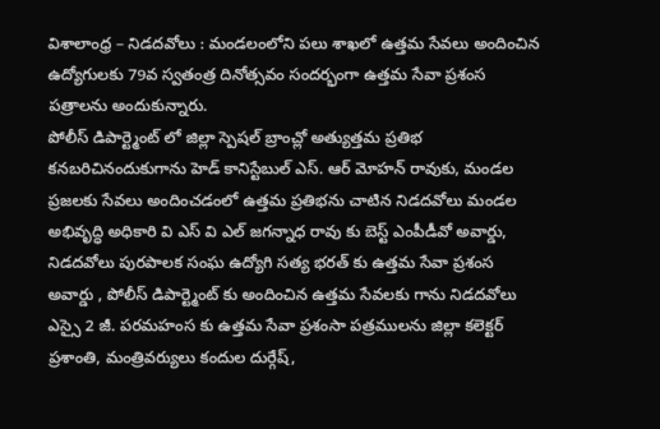విశాలాంధ్ర – నిడదవోలు : మండలంలోని పలు శాఖలో ఉత్తమ సేవలు అందించిన ఉద్యోగులకు 79వ స్వతంత్ర దినోత్సవం సందర్భంగా ఉత్తమ సేవా ప్రశంస పత్రాలను అందుకున్నారు.
పోలీస్ డిపార్ట్మెంట్ లో జిల్లా స్పెషల్ బ్రాంచ్లో అత్యుత్తమ ప్రతిభ కనబరిచినందుకుగాను హెడ్ కానిస్టేబుల్ ఎస్. ఆర్ మోహన్ రావుకు, మండల ప్రజలకు సేవలు అందించడంలో ఉత్తమ ప్రతిభను చాటిన నిడదవోలు మండల అభివృద్ధి అధికారి వి ఎస్ వి ఎల్ జగన్నాధ రావు కు బెస్ట్ ఎంపీడీవో అవార్డు, నిడదవోలు పురపాలక సంఘ ఉద్యోగి సత్య భరత్ కు ఉత్తమ సేవా ప్రశంస అవార్డు , పోలీస్ డిపార్ట్మెంట్ కు అందించిన ఉత్తమ సేవలకు గాను నిడదవోలు ఎస్సై 2 జీ. పరమహంస కు ఉత్తమ సేవా ప్రశంసా పత్రములను జిల్లా కలెక్టర్ ప్రశాంతి, మంత్రివర్యులు కందుల దుర్గేష్,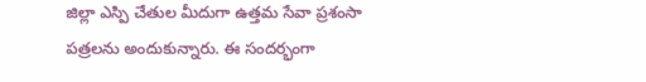జిల్లా ఎస్పి చేతుల మీదుగా ఉత్తమ సేవా ప్రశంసా పత్రలను అందుకున్నారు. ఈ సందర్భంగా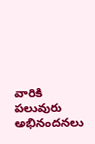వారికి పలువురు అభినందనలు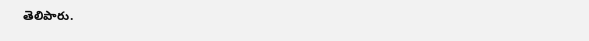తెలిపారు.